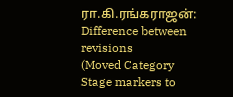ரா.கி.ரங்கராஜன்: Difference between revisions
(Moved Category Stage markers to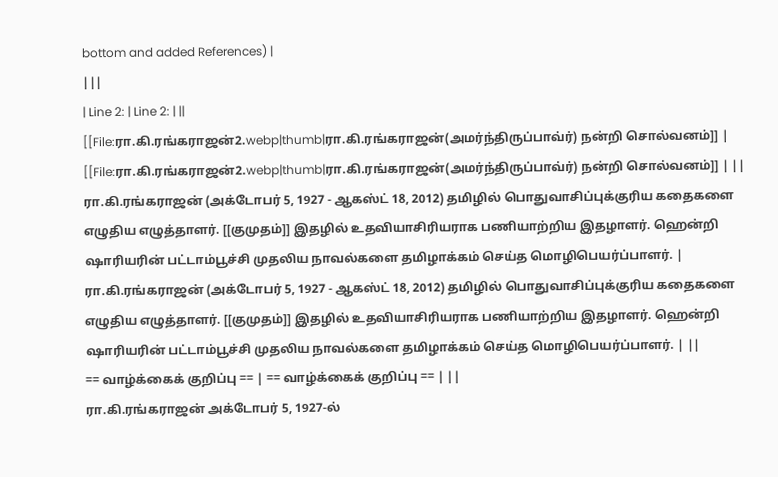bottom and added References) |
|||
| Line 2: | Line 2: | ||
[[File:ரா.கி.ரங்கராஜன்2.webp|thumb|ரா.கி.ரங்கராஜன்(அமர்ந்திருப்பாவ்ர்) நன்றி சொல்வனம்]] | [[File:ரா.கி.ரங்கராஜன்2.webp|thumb|ரா.கி.ரங்கராஜன்(அமர்ந்திருப்பாவ்ர்) நன்றி சொல்வனம்]] | ||
ரா.கி.ரங்கராஜன் (அக்டோபர் 5, 1927 - ஆகஸ்ட் 18, 2012) தமிழில் பொதுவாசிப்புக்குரிய கதைகளை எழுதிய எழுத்தாளர். [[குமுதம்]] இதழில் உதவியாசிரியராக பணியாற்றிய இதழாளர். ஹென்றி ஷாரியரின் பட்டாம்பூச்சி முதலிய நாவல்களை தமிழாக்கம் செய்த மொழிபெயர்ப்பாளர். | ரா.கி.ரங்கராஜன் (அக்டோபர் 5, 1927 - ஆகஸ்ட் 18, 2012) தமிழில் பொதுவாசிப்புக்குரிய கதைகளை எழுதிய எழுத்தாளர். [[குமுதம்]] இதழில் உதவியாசிரியராக பணியாற்றிய இதழாளர். ஹென்றி ஷாரியரின் பட்டாம்பூச்சி முதலிய நாவல்களை தமிழாக்கம் செய்த மொழிபெயர்ப்பாளர். | ||
== வாழ்க்கைக் குறிப்பு == | == வாழ்க்கைக் குறிப்பு == | ||
ரா.கி.ரங்கராஜன் அக்டோபர் 5, 1927-ல்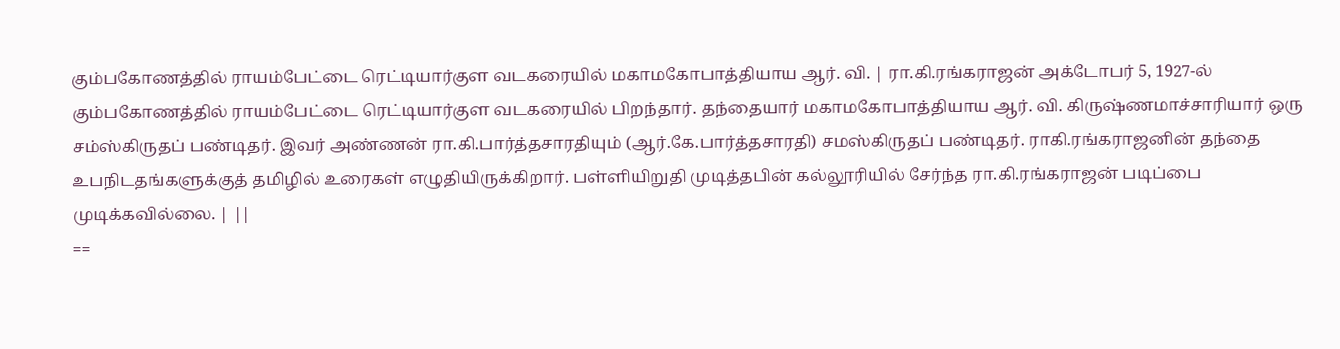கும்பகோணத்தில் ராயம்பேட்டை ரெட்டியார்குள வடகரையில் மகாமகோபாத்தியாய ஆர். வி. | ரா.கி.ரங்கராஜன் அக்டோபர் 5, 1927-ல் கும்பகோணத்தில் ராயம்பேட்டை ரெட்டியார்குள வடகரையில் பிறந்தார். தந்தையார் மகாமகோபாத்தியாய ஆர். வி. கிருஷ்ணமாச்சாரியார் ஒரு சம்ஸ்கிருதப் பண்டிதர். இவர் அண்ணன் ரா.கி.பார்த்தசாரதியும் (ஆர்.கே.பார்த்தசாரதி) சமஸ்கிருதப் பண்டிதர். ராகி.ரங்கராஜனின் தந்தை உபநிடதங்களுக்குத் தமிழில் உரைகள் எழுதியிருக்கிறார். பள்ளியிறுதி முடித்தபின் கல்லூரியில் சேர்ந்த ரா.கி.ரங்கராஜன் படிப்பை முடிக்கவில்லை. | ||
==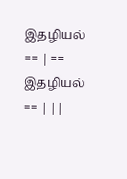இதழியல் == | == இதழியல் == | ||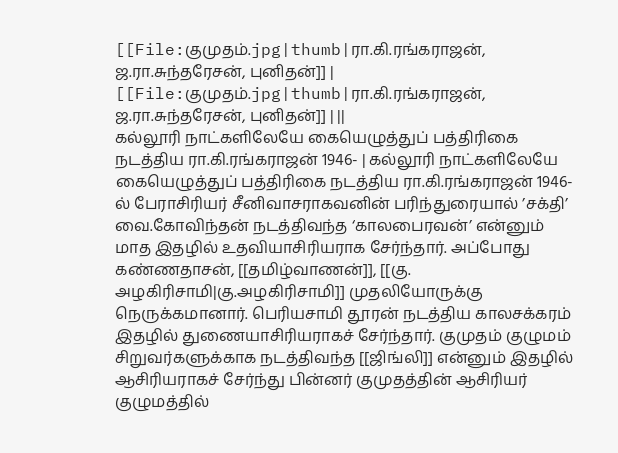[[File:குமுதம்.jpg|thumb|ரா.கி.ரங்கராஜன், ஜ.ரா.சுந்தரேசன், புனிதன்]] | [[File:குமுதம்.jpg|thumb|ரா.கி.ரங்கராஜன், ஜ.ரா.சுந்தரேசன், புனிதன்]] | ||
கல்லூரி நாட்களிலேயே கையெழுத்துப் பத்திரிகை நடத்திய ரா.கி.ரங்கராஜன் 1946- | கல்லூரி நாட்களிலேயே கையெழுத்துப் பத்திரிகை நடத்திய ரா.கி.ரங்கராஜன் 1946-ல் பேராசிரியர் சீனிவாசராகவனின் பரிந்துரையால் ’சக்தி’ வை.கோவிந்தன் நடத்திவந்த ‘காலபைரவன்’ என்னும் மாத இதழில் உதவியாசிரியராக சேர்ந்தார். அப்போது கண்ணதாசன், [[தமிழ்வாணன்]], [[கு. அழகிரிசாமி|கு.அழகிரிசாமி]] முதலியோருக்கு நெருக்கமானார். பெரியசாமி தூரன் நடத்திய காலசக்கரம் இதழில் துணையாசிரியராகச் சேர்ந்தார். குமுதம் குழுமம் சிறுவர்களுக்காக நடத்திவந்த [[ஜிங்லி]] என்னும் இதழில் ஆசிரியராகச் சேர்ந்து பின்னர் குமுதத்தின் ஆசிரியர் குழுமத்தில்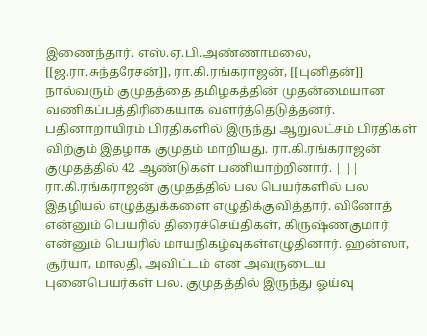இணைந்தார். எஸ்.ஏ.பி.அண்ணாமலை, [[ஜ.ரா.சுந்தரேசன்]], ரா.கி.ரங்கராஜன், [[புனிதன்]] நால்வரும் குமுதத்தை தமிழகத்தின் முதன்மையான வணிகப்பத்திரிகையாக வளர்த்தெடுத்தனர். பதினாறாயிரம் பிரதிகளில் இருந்து ஆறுலட்சம் பிரதிகள் விற்கும் இதழாக குமுதம் மாறியது. ரா.கி.ரங்கராஜன் குமுதத்தில் 42 ஆண்டுகள் பணியாற்றினார். | ||
ரா.கி.ரங்கராஜன் குமுதத்தில் பல பெயர்களில் பல இதழியல் எழுத்துக்களை எழுதிக்குவித்தார். வினோத் என்னும் பெயரில் திரைச்செய்திகள், கிருஷ்ணகுமார் என்னும் பெயரில் மாயநிகழ்வுகள்எழுதினார். ஹன்ஸா, சூர்யா, மாலதி, அவிட்டம் என அவருடைய புனைபெயர்கள் பல. குமுதத்தில் இருந்து ஓய்வு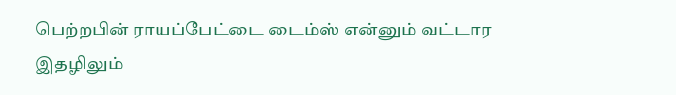பெற்றபின் ராயப்பேட்டை டைம்ஸ் என்னும் வட்டார இதழிலும்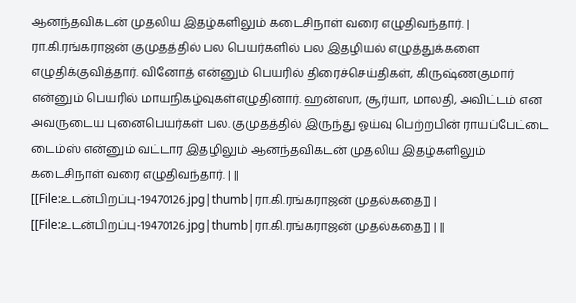ஆனந்தவிகடன் முதலிய இதழ்களிலும் கடைசிநாள் வரை எழுதிவந்தார். | ரா.கி.ரங்கராஜன் குமுதத்தில் பல பெயர்களில் பல இதழியல் எழுத்துக்களை எழுதிக்குவித்தார். வினோத் என்னும் பெயரில் திரைச்செய்திகள், கிருஷ்ணகுமார் என்னும் பெயரில் மாயநிகழ்வுகள்எழுதினார். ஹன்ஸா, சூர்யா, மாலதி, அவிட்டம் என அவருடைய புனைபெயர்கள் பல. குமுதத்தில் இருந்து ஓய்வு பெற்றபின் ராயப்பேட்டை டைம்ஸ் என்னும் வட்டார இதழிலும் ஆனந்தவிகடன் முதலிய இதழ்களிலும் கடைசிநாள் வரை எழுதிவந்தார். | ||
[[File:உடன்பிறப்பு-19470126.jpg|thumb|ரா.கி.ரங்கராஜன் முதல்கதை]] | [[File:உடன்பிறப்பு-19470126.jpg|thumb|ரா.கி.ரங்கராஜன் முதல்கதை]] | ||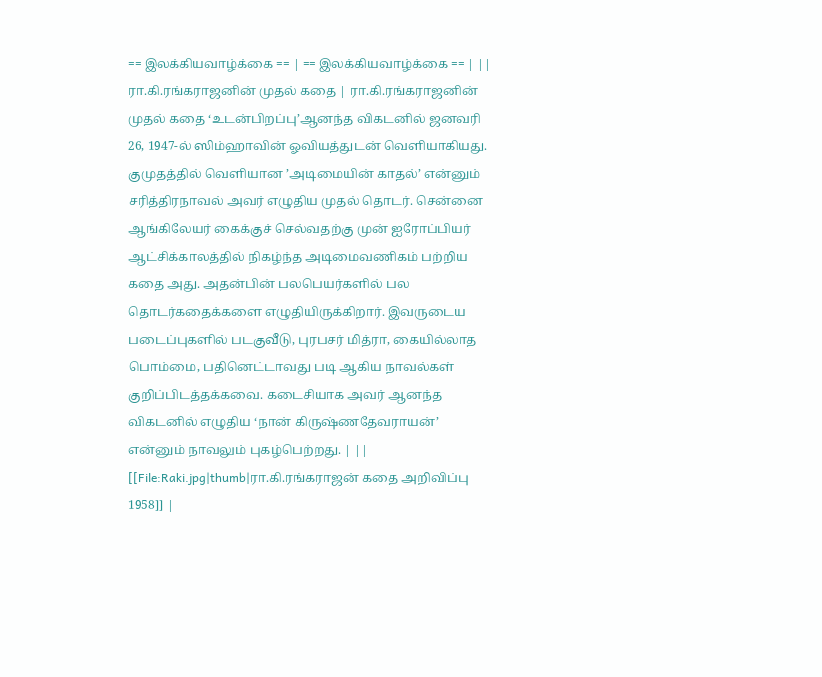== இலக்கியவாழ்க்கை == | == இலக்கியவாழ்க்கை == | ||
ரா.கி.ரங்கராஜனின் முதல் கதை | ரா.கி.ரங்கராஜனின் முதல் கதை ‘உடன்பிறப்பு’ஆனந்த விகடனில் ஜனவரி 26, 1947-ல் ஸிம்ஹாவின் ஓவியத்துடன் வெளியாகியது. குமுதத்தில் வெளியான ’அடிமையின் காதல்’ என்னும் சரித்திரநாவல் அவர் எழுதிய முதல் தொடர். சென்னை ஆங்கிலேயர் கைக்குச் செல்வதற்கு முன் ஐரோப்பியர் ஆட்சிக்காலத்தில் நிகழ்ந்த அடிமைவணிகம் பற்றிய கதை அது. அதன்பின் பலபெயர்களில் பல தொடர்கதைக்களை எழுதியிருக்கிறார். இவருடைய படைப்புகளில் படகுவீடு, புரபசர் மித்ரா, கையில்லாத பொம்மை, பதினெட்டாவது படி ஆகிய நாவல்கள் குறிப்பிடத்தக்கவை. கடைசியாக அவர் ஆனந்த விகடனில் எழுதிய ‘நான் கிருஷ்ணதேவராயன்’ என்னும் நாவலும் புகழ்பெற்றது. | ||
[[File:Raki.jpg|thumb|ரா.கி.ரங்கராஜன் கதை அறிவிப்பு 1958]] |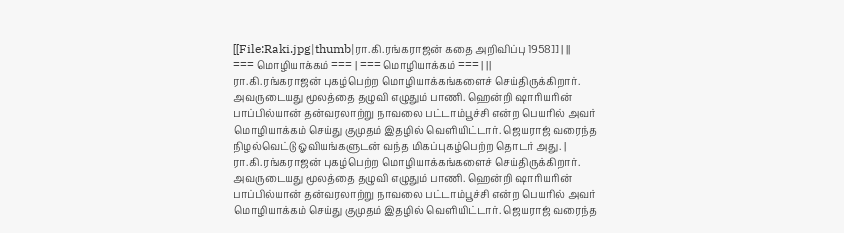[[File:Raki.jpg|thumb|ரா.கி.ரங்கராஜன் கதை அறிவிப்பு 1958]] | ||
=== மொழியாக்கம் === | === மொழியாக்கம் === | ||
ரா.கி.ரங்கராஜன் புகழ்பெற்ற மொழியாக்கங்களைச் செய்திருக்கிறார். அவருடையது மூலத்தை தழுவி எழுதும் பாணி. ஹென்றி ஷாரியரின் பாப்பில்யான் தன்வரலாற்று நாவலை பட்டாம்பூச்சி என்ற பெயரில் அவர் மொழியாக்கம் செய்து குமுதம் இதழில் வெளியிட்டார். ஜெயராஜ் வரைந்த நிழல்வெட்டு ஓவியங்களுடன் வந்த மிகப்புகழ்பெற்ற தொடர் அது. | ரா.கி.ரங்கராஜன் புகழ்பெற்ற மொழியாக்கங்களைச் செய்திருக்கிறார். அவருடையது மூலத்தை தழுவி எழுதும் பாணி. ஹென்றி ஷாரியரின் பாப்பில்யான் தன்வரலாற்று நாவலை பட்டாம்பூச்சி என்ற பெயரில் அவர் மொழியாக்கம் செய்து குமுதம் இதழில் வெளியிட்டார். ஜெயராஜ் வரைந்த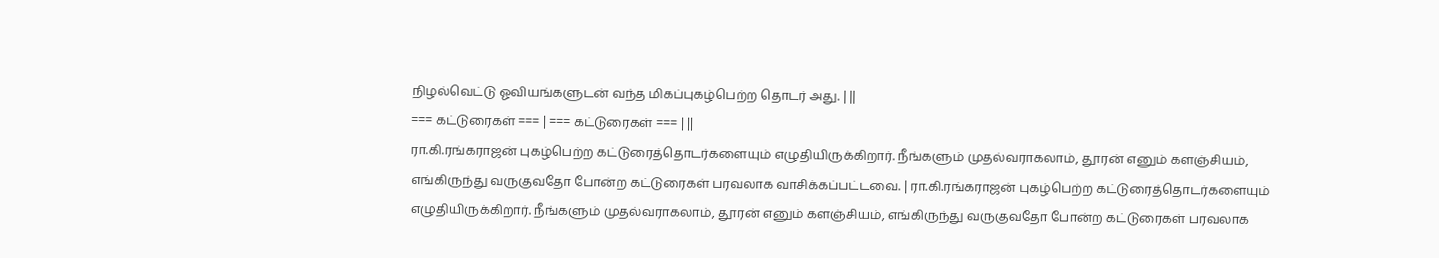நிழல்வெட்டு ஓவியங்களுடன் வந்த மிகப்புகழ்பெற்ற தொடர் அது. | ||
=== கட்டுரைகள் === | === கட்டுரைகள் === | ||
ரா.கி.ரங்கராஜன் புகழ்பெற்ற கட்டுரைத்தொடர்களையும் எழுதியிருக்கிறார். நீங்களும் முதல்வராகலாம், தூரன் எனும் களஞ்சியம், எங்கிருந்து வருகுவதோ போன்ற கட்டுரைகள் பரவலாக வாசிக்கப்பட்டவை. | ரா.கி.ரங்கராஜன் புகழ்பெற்ற கட்டுரைத்தொடர்களையும் எழுதியிருக்கிறார். நீங்களும் முதல்வராகலாம், தூரன் எனும் களஞ்சியம், எங்கிருந்து வருகுவதோ போன்ற கட்டுரைகள் பரவலாக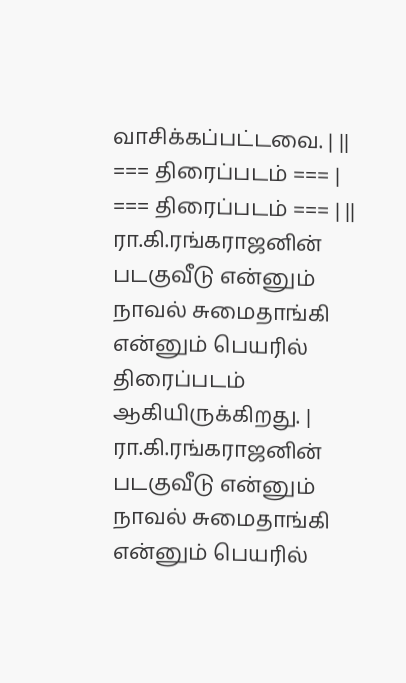வாசிக்கப்பட்டவை. | ||
=== திரைப்படம் === | === திரைப்படம் === | ||
ரா.கி.ரங்கராஜனின் படகுவீடு என்னும் நாவல் சுமைதாங்கி என்னும் பெயரில் திரைப்படம் ஆகியிருக்கிறது. | ரா.கி.ரங்கராஜனின் படகுவீடு என்னும் நாவல் சுமைதாங்கி என்னும் பெயரில்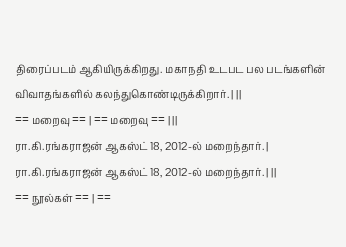திரைப்படம் ஆகியிருக்கிறது. மகாநதி உடபட பல படங்களின் விவாதங்களில் கலந்துகொண்டிருக்கிறார். | ||
== மறைவு == | == மறைவு == | ||
ரா.கி.ரங்கராஜன் ஆகஸ்ட் 18, 2012-ல் மறைந்தார். | ரா.கி.ரங்கராஜன் ஆகஸ்ட் 18, 2012-ல் மறைந்தார். | ||
== நூல்கள் == | ==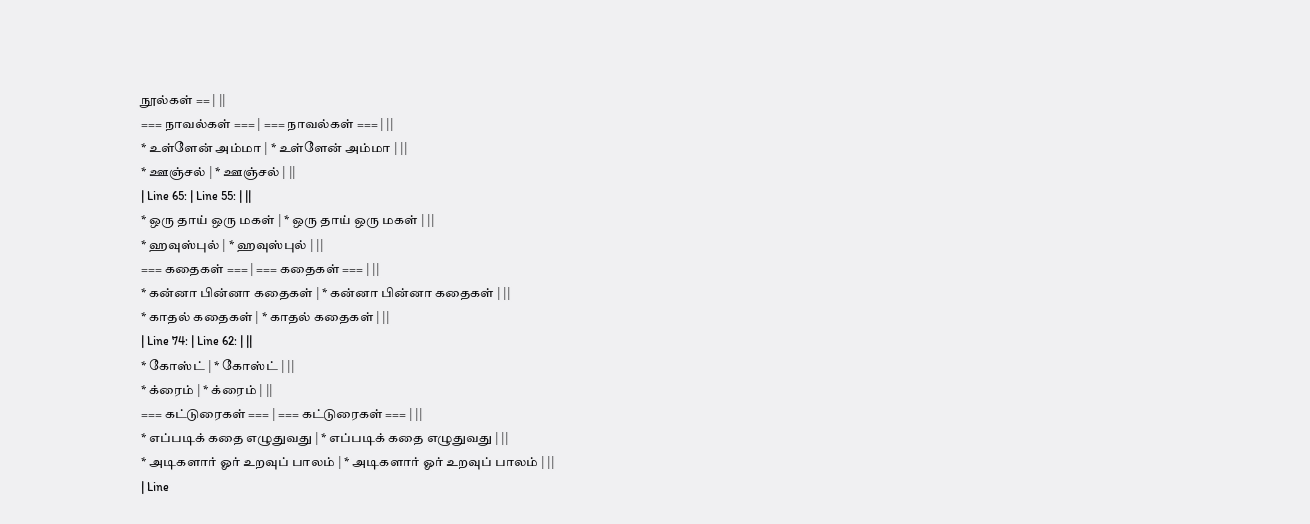நூல்கள் == | ||
=== நாவல்கள் === | === நாவல்கள் === | ||
* உள்ளேன் அம்மா | * உள்ளேன் அம்மா | ||
* ஊஞ்சல் | * ஊஞ்சல் | ||
| Line 65: | Line 55: | ||
* ஒரு தாய் ஒரு மகள் | * ஒரு தாய் ஒரு மகள் | ||
* ஹவுஸ்புல் | * ஹவுஸ்புல் | ||
=== கதைகள் === | === கதைகள் === | ||
* கன்னா பின்னா கதைகள் | * கன்னா பின்னா கதைகள் | ||
* காதல் கதைகள் | * காதல் கதைகள் | ||
| Line 74: | Line 62: | ||
* கோஸ்ட் | * கோஸ்ட் | ||
* க்ரைம் | * க்ரைம் | ||
=== கட்டுரைகள் === | === கட்டுரைகள் === | ||
* எப்படிக் கதை எழுதுவது | * எப்படிக் கதை எழுதுவது | ||
* அடிகளார் ஓர் உறவுப் பாலம் | * அடிகளார் ஓர் உறவுப் பாலம் | ||
| Line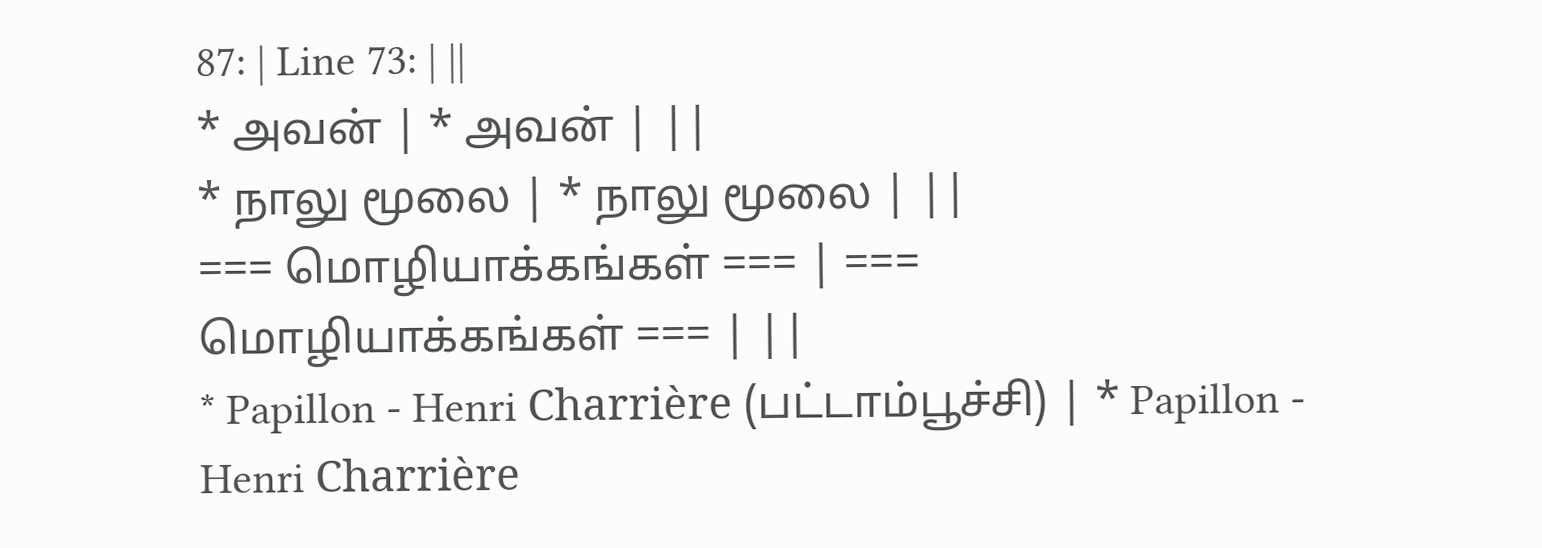87: | Line 73: | ||
* அவன் | * அவன் | ||
* நாலு மூலை | * நாலு மூலை | ||
=== மொழியாக்கங்கள் === | === மொழியாக்கங்கள் === | ||
* Papillon - Henri Charrière (பட்டாம்பூச்சி) | * Papillon - Henri Charrière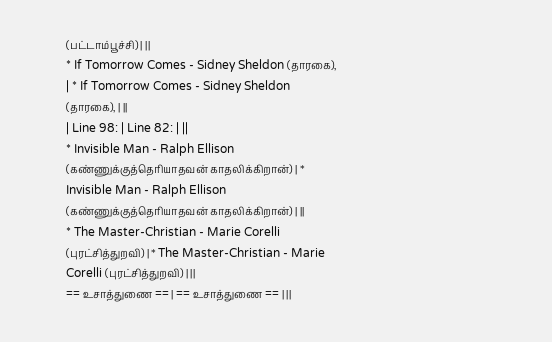(பட்டாம்பூச்சி) | ||
* If Tomorrow Comes - Sidney Sheldon (தாரகை), | * If Tomorrow Comes - Sidney Sheldon (தாரகை), | ||
| Line 98: | Line 82: | ||
* Invisible Man - Ralph Ellison (கண்ணுக்குத்தெரியாதவன் காதலிக்கிறான்) | * Invisible Man - Ralph Ellison (கண்ணுக்குத்தெரியாதவன் காதலிக்கிறான்) | ||
* The Master-Christian - Marie Corelli (புரட்சித்துறவி) | * The Master-Christian - Marie Corelli (புரட்சித்துறவி) | ||
== உசாத்துணை == | == உசாத்துணை == | ||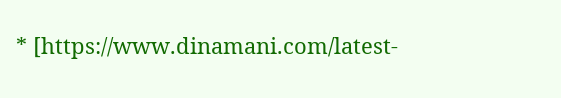* [https://www.dinamani.com/latest-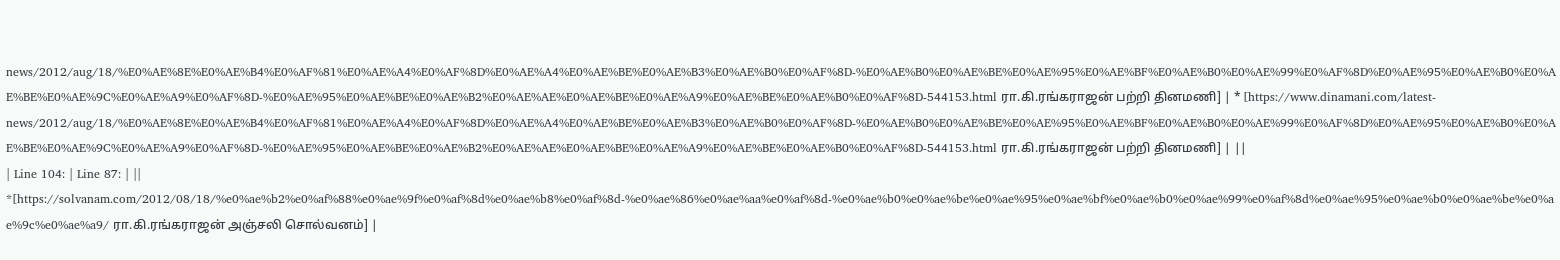news/2012/aug/18/%E0%AE%8E%E0%AE%B4%E0%AF%81%E0%AE%A4%E0%AF%8D%E0%AE%A4%E0%AE%BE%E0%AE%B3%E0%AE%B0%E0%AF%8D-%E0%AE%B0%E0%AE%BE%E0%AE%95%E0%AE%BF%E0%AE%B0%E0%AE%99%E0%AF%8D%E0%AE%95%E0%AE%B0%E0%AE%BE%E0%AE%9C%E0%AE%A9%E0%AF%8D-%E0%AE%95%E0%AE%BE%E0%AE%B2%E0%AE%AE%E0%AE%BE%E0%AE%A9%E0%AE%BE%E0%AE%B0%E0%AF%8D-544153.html ரா.கி.ரங்கராஜன் பற்றி தினமணி] | * [https://www.dinamani.com/latest-news/2012/aug/18/%E0%AE%8E%E0%AE%B4%E0%AF%81%E0%AE%A4%E0%AF%8D%E0%AE%A4%E0%AE%BE%E0%AE%B3%E0%AE%B0%E0%AF%8D-%E0%AE%B0%E0%AE%BE%E0%AE%95%E0%AE%BF%E0%AE%B0%E0%AE%99%E0%AF%8D%E0%AE%95%E0%AE%B0%E0%AE%BE%E0%AE%9C%E0%AE%A9%E0%AF%8D-%E0%AE%95%E0%AE%BE%E0%AE%B2%E0%AE%AE%E0%AE%BE%E0%AE%A9%E0%AE%BE%E0%AE%B0%E0%AF%8D-544153.html ரா.கி.ரங்கராஜன் பற்றி தினமணி] | ||
| Line 104: | Line 87: | ||
*[https://solvanam.com/2012/08/18/%e0%ae%b2%e0%af%88%e0%ae%9f%e0%af%8d%e0%ae%b8%e0%af%8d-%e0%ae%86%e0%ae%aa%e0%af%8d-%e0%ae%b0%e0%ae%be%e0%ae%95%e0%ae%bf%e0%ae%b0%e0%ae%99%e0%af%8d%e0%ae%95%e0%ae%b0%e0%ae%be%e0%ae%9c%e0%ae%a9/ ரா.கி.ரங்கராஜன் அஞ்சலி சொல்வனம்] |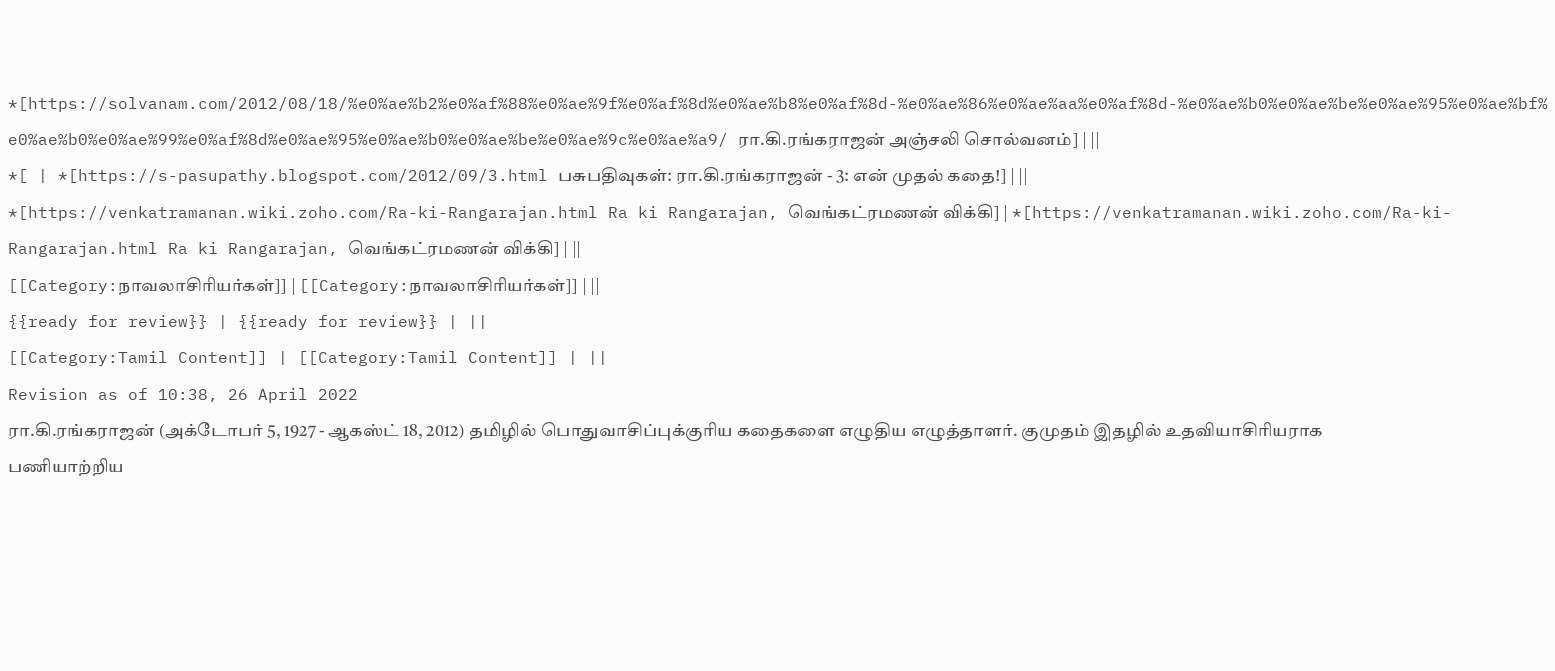*[https://solvanam.com/2012/08/18/%e0%ae%b2%e0%af%88%e0%ae%9f%e0%af%8d%e0%ae%b8%e0%af%8d-%e0%ae%86%e0%ae%aa%e0%af%8d-%e0%ae%b0%e0%ae%be%e0%ae%95%e0%ae%bf%e0%ae%b0%e0%ae%99%e0%af%8d%e0%ae%95%e0%ae%b0%e0%ae%be%e0%ae%9c%e0%ae%a9/ ரா.கி.ரங்கராஜன் அஞ்சலி சொல்வனம்] | ||
*[ | *[https://s-pasupathy.blogspot.com/2012/09/3.html பசுபதிவுகள்: ரா.கி.ரங்கராஜன் - 3: என் முதல் கதை!] | ||
*[https://venkatramanan.wiki.zoho.com/Ra-ki-Rangarajan.html Ra ki Rangarajan, வெங்கட்ரமணன் விக்கி] | *[https://venkatramanan.wiki.zoho.com/Ra-ki-Rangarajan.html Ra ki Rangarajan, வெங்கட்ரமணன் விக்கி] | ||
[[Category:நாவலாசிரியர்கள்]] | [[Category:நாவலாசிரியர்கள்]] | ||
{{ready for review}} | {{ready for review}} | ||
[[Category:Tamil Content]] | [[Category:Tamil Content]] | ||
Revision as of 10:38, 26 April 2022
ரா.கி.ரங்கராஜன் (அக்டோபர் 5, 1927 - ஆகஸ்ட் 18, 2012) தமிழில் பொதுவாசிப்புக்குரிய கதைகளை எழுதிய எழுத்தாளர். குமுதம் இதழில் உதவியாசிரியராக பணியாற்றிய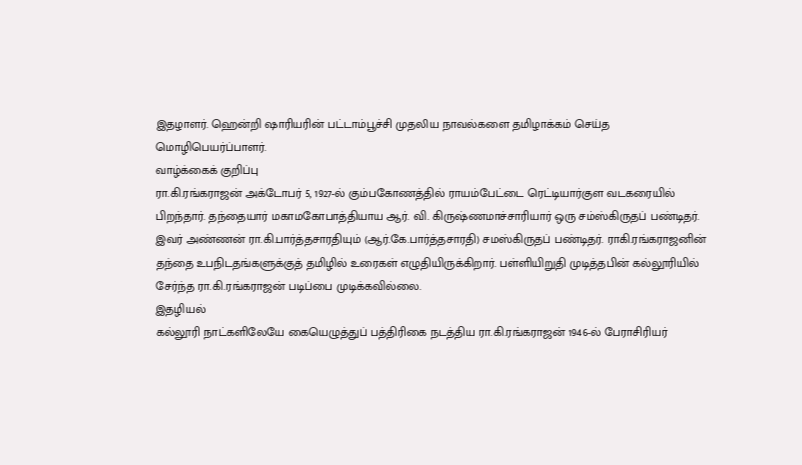இதழாளர். ஹென்றி ஷாரியரின் பட்டாம்பூச்சி முதலிய நாவல்களை தமிழாக்கம் செய்த மொழிபெயர்ப்பாளர்.
வாழ்க்கைக் குறிப்பு
ரா.கி.ரங்கராஜன் அக்டோபர் 5, 1927-ல் கும்பகோணத்தில் ராயம்பேட்டை ரெட்டியார்குள வடகரையில் பிறந்தார். தந்தையார் மகாமகோபாத்தியாய ஆர். வி. கிருஷ்ணமாச்சாரியார் ஒரு சம்ஸ்கிருதப் பண்டிதர். இவர் அண்ணன் ரா.கி.பார்த்தசாரதியும் (ஆர்.கே.பார்த்தசாரதி) சமஸ்கிருதப் பண்டிதர். ராகி.ரங்கராஜனின் தந்தை உபநிடதங்களுக்குத் தமிழில் உரைகள் எழுதியிருக்கிறார். பள்ளியிறுதி முடித்தபின் கல்லூரியில் சேர்ந்த ரா.கி.ரங்கராஜன் படிப்பை முடிக்கவில்லை.
இதழியல்
கல்லூரி நாட்களிலேயே கையெழுத்துப் பத்திரிகை நடத்திய ரா.கி.ரங்கராஜன் 1946-ல் பேராசிரியர்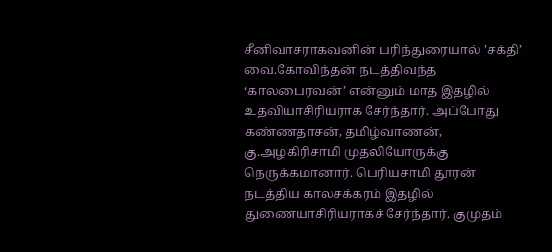சீனிவாசராகவனின் பரிந்துரையால் ’சக்தி’ வை.கோவிந்தன் நடத்திவந்த ‘காலபைரவன்’ என்னும் மாத இதழில் உதவியாசிரியராக சேர்ந்தார். அப்போது கண்ணதாசன், தமிழ்வாணன், கு.அழகிரிசாமி முதலியோருக்கு நெருக்கமானார். பெரியசாமி தூரன் நடத்திய காலசக்கரம் இதழில் துணையாசிரியராகச் சேர்ந்தார். குமுதம்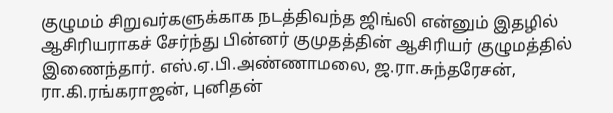குழுமம் சிறுவர்களுக்காக நடத்திவந்த ஜிங்லி என்னும் இதழில் ஆசிரியராகச் சேர்ந்து பின்னர் குமுதத்தின் ஆசிரியர் குழுமத்தில் இணைந்தார். எஸ்.ஏ.பி.அண்ணாமலை, ஜ.ரா.சுந்தரேசன், ரா.கி.ரங்கராஜன், புனிதன்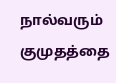நால்வரும் குமுதத்தை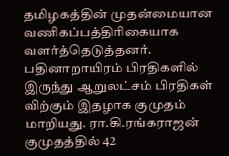தமிழகத்தின் முதன்மையான வணிகப்பத்திரிகையாக வளர்த்தெடுத்தனர். பதினாறாயிரம் பிரதிகளில் இருந்து ஆறுலட்சம் பிரதிகள் விற்கும் இதழாக குமுதம் மாறியது. ரா.கி.ரங்கராஜன் குமுதத்தில் 42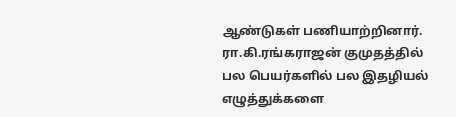ஆண்டுகள் பணியாற்றினார்.
ரா.கி.ரங்கராஜன் குமுதத்தில் பல பெயர்களில் பல இதழியல் எழுத்துக்களை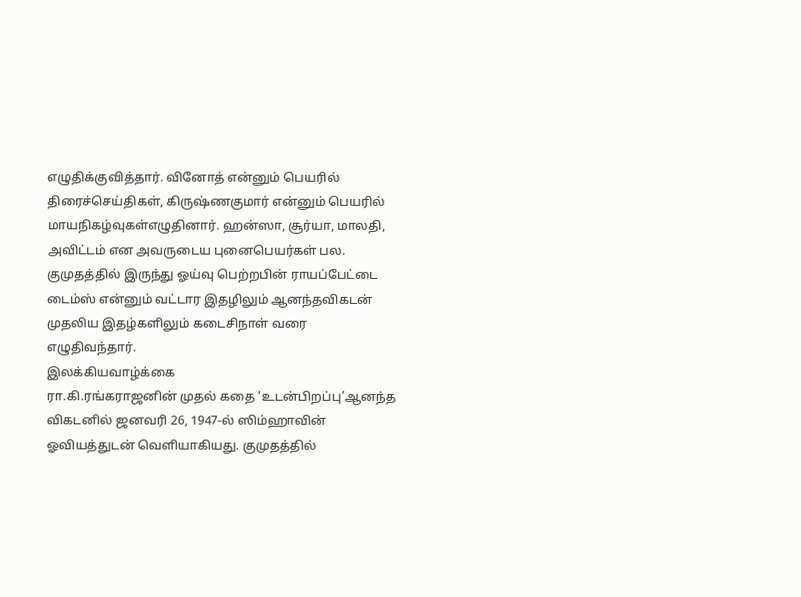எழுதிக்குவித்தார். வினோத் என்னும் பெயரில் திரைச்செய்திகள், கிருஷ்ணகுமார் என்னும் பெயரில் மாயநிகழ்வுகள்எழுதினார். ஹன்ஸா, சூர்யா, மாலதி, அவிட்டம் என அவருடைய புனைபெயர்கள் பல. குமுதத்தில் இருந்து ஓய்வு பெற்றபின் ராயப்பேட்டை டைம்ஸ் என்னும் வட்டார இதழிலும் ஆனந்தவிகடன் முதலிய இதழ்களிலும் கடைசிநாள் வரை எழுதிவந்தார்.
இலக்கியவாழ்க்கை
ரா.கி.ரங்கராஜனின் முதல் கதை ‘உடன்பிறப்பு’ஆனந்த விகடனில் ஜனவரி 26, 1947-ல் ஸிம்ஹாவின் ஓவியத்துடன் வெளியாகியது. குமுதத்தில்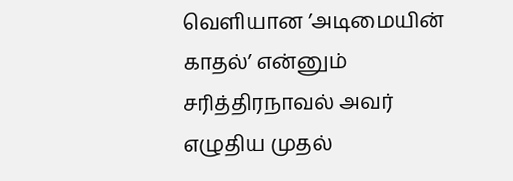வெளியான ’அடிமையின் காதல்’ என்னும் சரித்திரநாவல் அவர் எழுதிய முதல்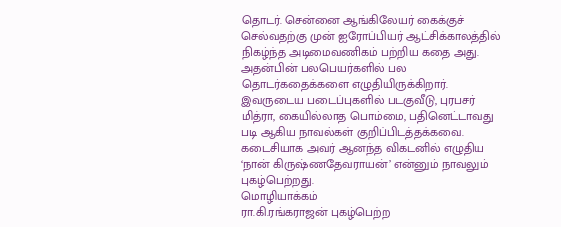தொடர். சென்னை ஆங்கிலேயர் கைக்குச் செல்வதற்கு முன் ஐரோப்பியர் ஆட்சிக்காலத்தில் நிகழ்ந்த அடிமைவணிகம் பற்றிய கதை அது. அதன்பின் பலபெயர்களில் பல தொடர்கதைக்களை எழுதியிருக்கிறார். இவருடைய படைப்புகளில் படகுவீடு, புரபசர் மித்ரா, கையில்லாத பொம்மை, பதினெட்டாவது படி ஆகிய நாவல்கள் குறிப்பிடத்தக்கவை. கடைசியாக அவர் ஆனந்த விகடனில் எழுதிய ‘நான் கிருஷ்ணதேவராயன்’ என்னும் நாவலும் புகழ்பெற்றது.
மொழியாக்கம்
ரா.கி.ரங்கராஜன் புகழ்பெற்ற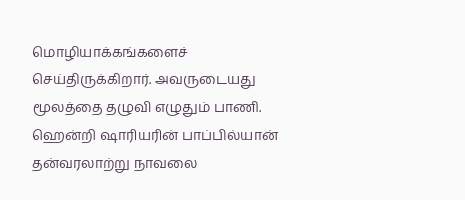மொழியாக்கங்களைச் செய்திருக்கிறார். அவருடையது மூலத்தை தழுவி எழுதும் பாணி. ஹென்றி ஷாரியரின் பாப்பில்யான் தன்வரலாற்று நாவலை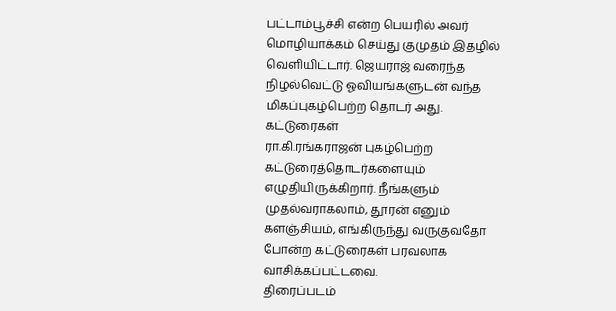பட்டாம்பூச்சி என்ற பெயரில் அவர் மொழியாக்கம் செய்து குமுதம் இதழில் வெளியிட்டார். ஜெயராஜ் வரைந்த நிழல்வெட்டு ஓவியங்களுடன் வந்த மிகப்புகழ்பெற்ற தொடர் அது.
கட்டுரைகள்
ரா.கி.ரங்கராஜன் புகழ்பெற்ற கட்டுரைத்தொடர்களையும் எழுதியிருக்கிறார். நீங்களும் முதல்வராகலாம், தூரன் எனும் களஞ்சியம், எங்கிருந்து வருகுவதோ போன்ற கட்டுரைகள் பரவலாக வாசிக்கப்பட்டவை.
திரைப்படம்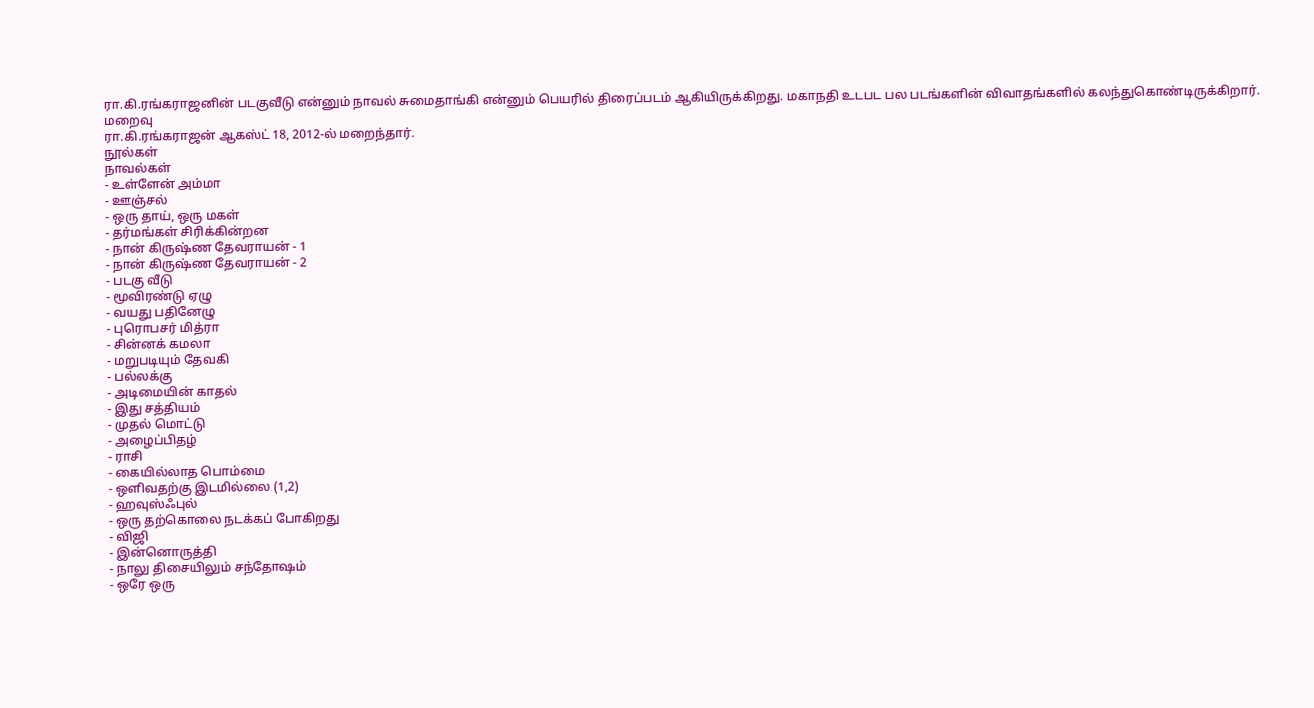ரா.கி.ரங்கராஜனின் படகுவீடு என்னும் நாவல் சுமைதாங்கி என்னும் பெயரில் திரைப்படம் ஆகியிருக்கிறது. மகாநதி உடபட பல படங்களின் விவாதங்களில் கலந்துகொண்டிருக்கிறார்.
மறைவு
ரா.கி.ரங்கராஜன் ஆகஸ்ட் 18, 2012-ல் மறைந்தார்.
நூல்கள்
நாவல்கள்
- உள்ளேன் அம்மா
- ஊஞ்சல்
- ஒரு தாய், ஒரு மகள்
- தர்மங்கள் சிரிக்கின்றன
- நான் கிருஷ்ண தேவராயன் - 1
- நான் கிருஷ்ண தேவராயன் - 2
- படகு வீடு
- மூவிரண்டு ஏழு
- வயது பதினேழு
- புரொபசர் மித்ரா
- சின்னக் கமலா
- மறுபடியும் தேவகி
- பல்லக்கு
- அடிமையின் காதல்
- இது சத்தியம்
- முதல் மொட்டு
- அழைப்பிதழ்
- ராசி
- கையில்லாத பொம்மை
- ஒளிவதற்கு இடமில்லை (1,2)
- ஹவுஸ்ஃபுல்
- ஒரு தற்கொலை நடக்கப் போகிறது
- விஜி
- இன்னொருத்தி
- நாலு திசையிலும் சந்தோஷம்
- ஒரே ஒரு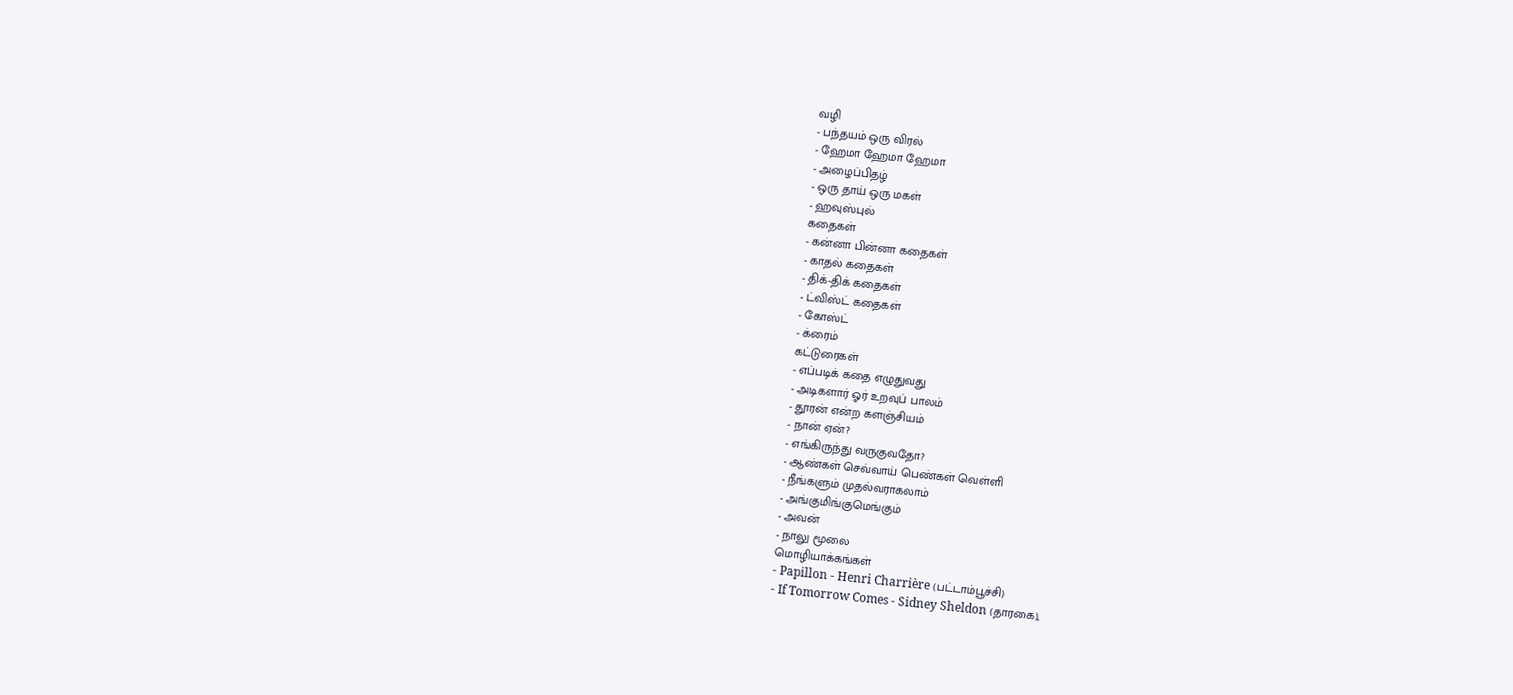வழி
- பந்தயம் ஒரு விரல்
- ஹேமா ஹேமா ஹேமா
- அழைப்பிதழ்
- ஒரு தாய் ஒரு மகள்
- ஹவுஸ்புல்
கதைகள்
- கன்னா பின்னா கதைகள்
- காதல் கதைகள்
- திக்-திக் கதைகள்
- ட்விஸ்ட் கதைகள்
- கோஸ்ட்
- க்ரைம்
கட்டுரைகள்
- எப்படிக் கதை எழுதுவது
- அடிகளார் ஓர் உறவுப் பாலம்
- தூரன் என்ற களஞ்சியம்
- நான் ஏன்?
- எங்கிருந்து வருகுவதோ?
- ஆண்கள் செவ்வாய் பெண்கள் வெள்ளி
- நீங்களும் முதல்வராகலாம்
- அங்குமிங்குமெங்கும்
- அவன்
- நாலு மூலை
மொழியாக்கங்கள்
- Papillon - Henri Charrière (பட்டாம்பூச்சி)
- If Tomorrow Comes - Sidney Sheldon (தாரகை),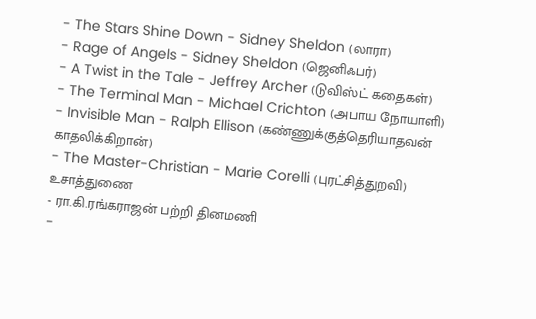- The Stars Shine Down - Sidney Sheldon (லாரா)
- Rage of Angels - Sidney Sheldon (ஜெனிஃபர்)
- A Twist in the Tale - Jeffrey Archer (டுவிஸ்ட் கதைகள்)
- The Terminal Man - Michael Crichton (அபாய நோயாளி)
- Invisible Man - Ralph Ellison (கண்ணுக்குத்தெரியாதவன் காதலிக்கிறான்)
- The Master-Christian - Marie Corelli (புரட்சித்துறவி)
உசாத்துணை
- ரா.கி.ரங்கராஜன் பற்றி தினமணி
-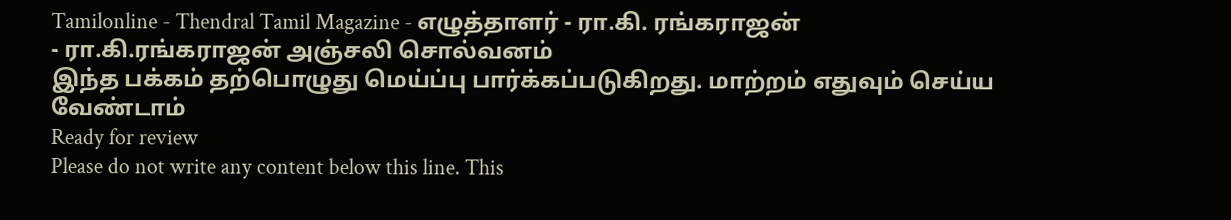Tamilonline - Thendral Tamil Magazine - எழுத்தாளர் - ரா.கி. ரங்கராஜன்
- ரா.கி.ரங்கராஜன் அஞ்சலி சொல்வனம்
இந்த பக்கம் தற்பொழுது மெய்ப்பு பார்க்கப்படுகிறது. மாற்றம் எதுவும் செய்ய வேண்டாம்
Ready for review
Please do not write any content below this line. This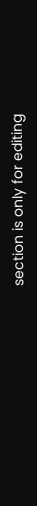section is only for editing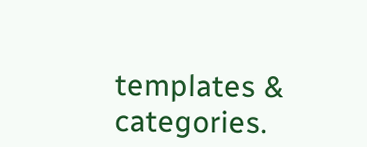templates & categories.